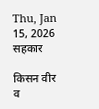Thu, Jan 15, 2026
सहकार

किसन वीर व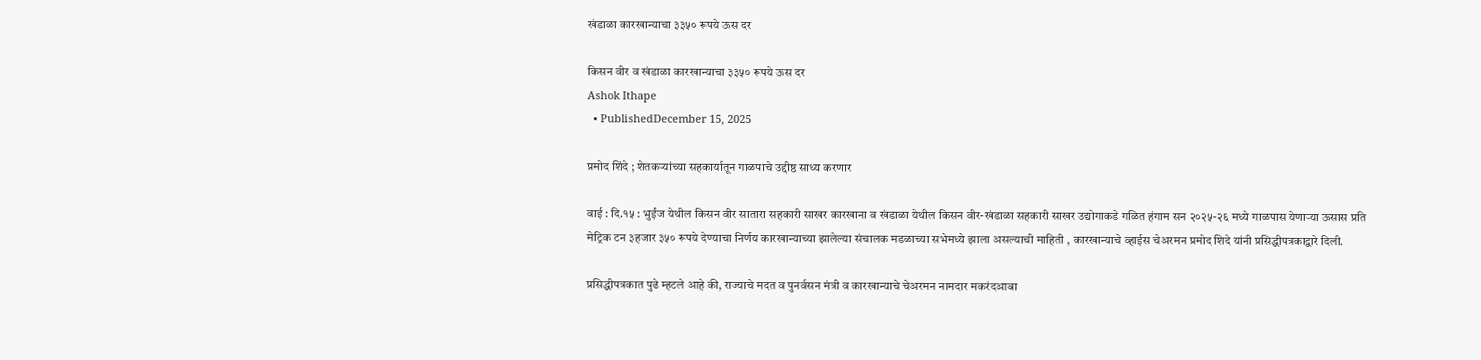खंडाळा कारखान्याचा ३३५० रूपये ऊस दर

किसन वीर व खंडाळा कारखान्याचा ३३५० रूपये ऊस दर
Ashok Ithape
  • PublishedDecember 15, 2025

प्रमोद शिंदे ; शेतकऱ्यांच्या सहकार्यातून गाळपाचे उद्दीष्ठ साध्य करणार

वाई : दि.१५ : भुईंज येथील किसन वीर सातारा सहकारी साखर कारखाना व खंडाळा येथील किसन वीर-खंडाळा सहकारी साखर उद्योगाकडे गळित हंगाम सन २०२५-२६ मध्ये गाळपास येणाऱ्या ऊसास प्रति मेट्रिक टन ३हजार ३५० रूपये देण्याचा निर्णय कारखान्याच्या झालेल्या संचालक मडळाच्या सभेमध्ये झाला असल्याची माहिती , कारखान्याचे व्हाईस चेअरमन प्रमोद शिदे यांनी प्रसिद्धीपत्रकाद्वारे दिली.

प्रसिद्धीपत्रकात पुढे म्हटले आहे की, राज्याचे मदत व पुनर्वसन मंत्री व कारखान्याचे चेअरमन नामदार मकरंदआबा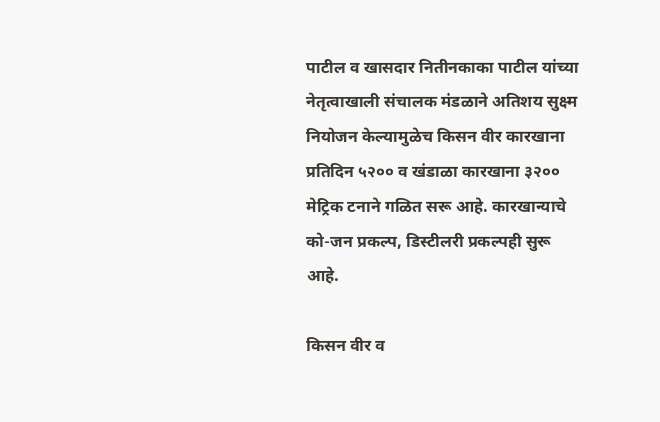पाटील व खासदार नितीनकाका पाटील यांच्या नेतृत्वाखाली संचालक मंडळाने अतिशय सुक्ष्म नियोजन केल्यामुळेच किसन वीर कारखाना प्रतिदिन ५२०० व खंडाळा कारखाना ३२०० मेट्रिक टनाने गळित सरू आहे. कारखान्याचे को-जन प्रकल्प, डिस्टीलरी प्रकल्पही सुरू आहे.

किसन वीर व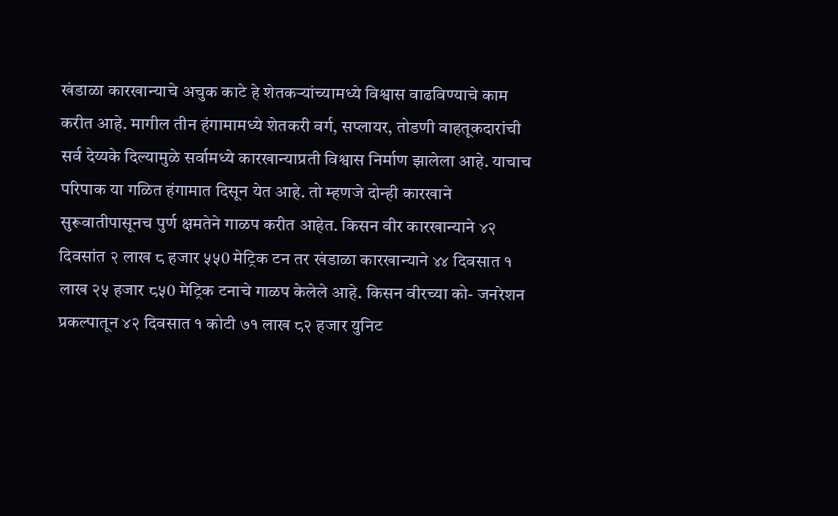खंडाळा कारखान्याचे अचुक काटे हे शेतकऱ्यांच्यामध्ये विश्वास वाढविण्याचे काम करीत आहे. मागील तीन हंगामामध्ये शेतकरी वर्ग, सप्लायर, तोडणी वाहतूकदारांची सर्व देय्यके दिल्यामुळे सर्वामध्ये कारखान्याप्रती विश्वास निर्माण झालेला आहे. याचाच परिपाक या गळित हंगामात दिसून येत आहे. तो म्हणजे दोन्ही कारखाने सुरूवातीपासूनच पुर्ण क्षमतेने गाळप करीत आहेत. किसन वीर कारखान्याने ४२ दिवसांत २ लाख ८ हजार ५५0 मेट्रिक टन तर खंडाळा कारखान्याने ४४ दिवसात १ लाख २५ हजार ८५0 मेट्रिक टनाचे गाळप केलेले आहे. किसन वीरच्या को- जनरेशन प्रकल्पातून ४२ दिवसात १ कोटी ७१ लाख ८२ हजार युनिट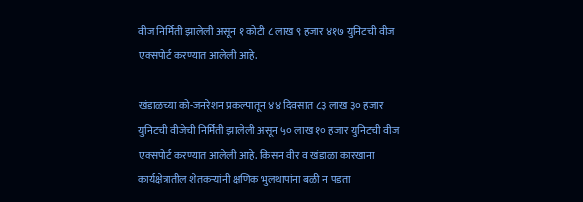वीज निर्मिती झालेली असून १ कोटी ८ लाख ९ हजार ४१७ युनिटची वीज एक्सपोर्ट करण्यात आलेली आहे.

खंडाळच्या को-जनरेशन प्रकल्पातून ४४ दिवसात ८३ लाख ३० हजार युनिटची वीजेची निर्मिती झालेली असून ५० लाख १० हजार युनिटची वीज एक्सपोर्ट करण्यात आलेली आहे. किसन वीर व खंडाळा कारखाना कार्यक्षेत्रातील शेतकऱ्यांनी क्षणिक भुलथापांना बळी न पडता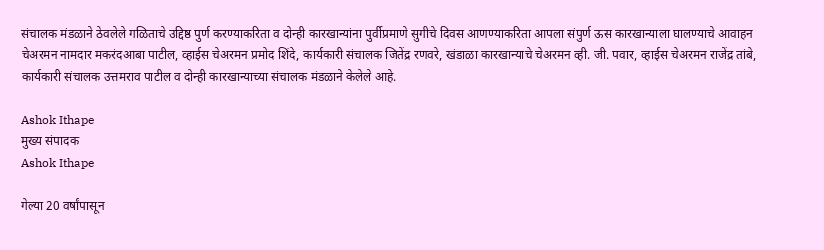संचालक मंडळाने ठेवलेले गळिताचे उद्दिष्ठ पुर्ण करण्याकरिता व दोन्ही कारखान्यांना पुर्वीप्रमाणे सुगीचे दिवस आणण्याकरिता आपला संपुर्ण ऊस कारखान्याला घालण्याचे आवाहन चेअरमन नामदार मकरंदआबा पाटील, व्हाईस चेअरमन प्रमोद शिंदे, कार्यकारी संचालक जितेंद्र रणवरे, खंडाळा कारखान्याचे चेअरमन व्ही. जी. पवार, व्हाईस चेअरमन राजेंद्र तांबे, कार्यकारी संचालक उत्तमराव पाटील व दोन्ही कारखान्याच्या संचालक मंडळाने केलेले आहे.

Ashok Ithape
मुख्य संपादक
Ashok Ithape

गेल्या 20 वर्षांपासून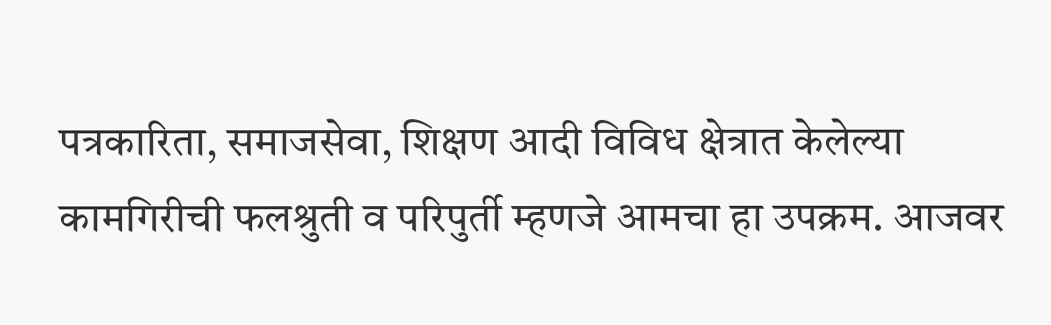पत्रकारिता, समाजसेवा, शिक्षण आदी विविध क्षेत्रात केलेल्या कामगिरीची फलश्रुती व परिपुर्ती म्हणजे आमचा हा उपक्रम. आजवर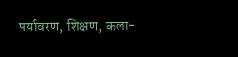पर्यावरण, शिक्षण, कला-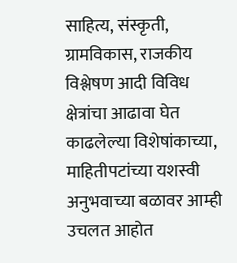साहित्य, संस्कृती, ग्रामविकास, राजकीय विश्लेषण आदी विविध क्षेत्रांचा आढावा घेत काढलेल्या विशेषांकाच्या, माहितीपटांच्या यशस्वी अनुभवाच्या बळावर आम्ही उचलत आहोत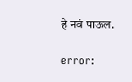हे नवं पाऊल.

error: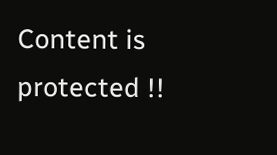Content is protected !!